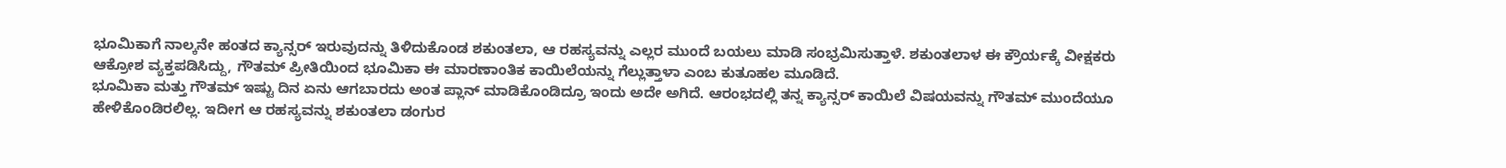ಭೂಮಿಕಾಗೆ ನಾಲ್ಕನೇ ಹಂತದ ಕ್ಯಾನ್ಸರ್ ಇರುವುದನ್ನು ತಿಳಿದುಕೊಂಡ ಶಕುಂತಲಾ, ಆ ರಹಸ್ಯವನ್ನು ಎಲ್ಲರ ಮುಂದೆ ಬಯಲು ಮಾಡಿ ಸಂಭ್ರಮಿಸುತ್ತಾಳೆ. ಶಕುಂತಲಾಳ ಈ ಕ್ರೌರ್ಯಕ್ಕೆ ವೀಕ್ಷಕರು ಆಕ್ರೋಶ ವ್ಯಕ್ತಪಡಿಸಿದ್ದು, ಗೌತಮ್ ಪ್ರೀತಿಯಿಂದ ಭೂಮಿಕಾ ಈ ಮಾರಣಾಂತಿಕ ಕಾಯಿಲೆಯನ್ನು ಗೆಲ್ಲುತ್ತಾಳಾ ಎಂಬ ಕುತೂಹಲ ಮೂಡಿದೆ.
ಭೂಮಿಕಾ ಮತ್ತು ಗೌತಮ್ ಇಷ್ಟು ದಿನ ಏನು ಆಗಬಾರದು ಅಂತ ಪ್ಲಾನ್ ಮಾಡಿಕೊಂಡಿದ್ರೂ ಇಂದು ಅದೇ ಅಗಿದೆ. ಆರಂಭದಲ್ಲಿ ತನ್ನ ಕ್ಯಾನ್ಸರ್ ಕಾಯಿಲೆ ವಿಷಯವನ್ನು ಗೌತಮ್ ಮುಂದೆಯೂ ಹೇಳಿಕೊಂಡಿರಲಿಲ್ಲ. ಇದೀಗ ಆ ರಹಸ್ಯವನ್ನು ಶಕುಂತಲಾ ಡಂಗುರ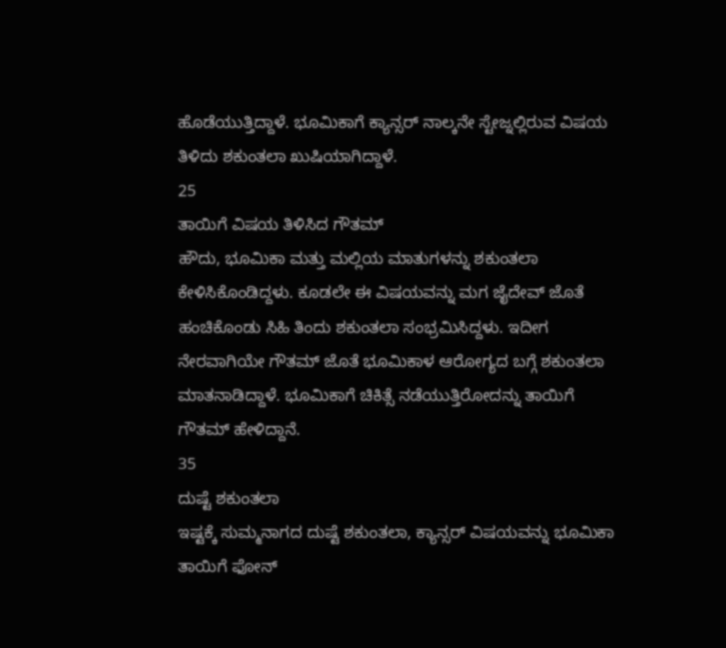ಹೊಡೆಯುತ್ತಿದ್ದಾಳೆ. ಭೂಮಿಕಾಗೆ ಕ್ಯಾನ್ಸರ್ ನಾಲ್ಕನೇ ಸ್ಟೇಜ್ನಲ್ಲಿರುವ ವಿಷಯ ತಿಳಿದು ಶಕುಂತಲಾ ಖುಷಿಯಾಗಿದ್ದಾಳೆ.
25
ತಾಯಿಗೆ ವಿಷಯ ತಿಳಿಸಿದ ಗೌತಮ್
ಹೌದು, ಭೂಮಿಕಾ ಮತ್ತು ಮಲ್ಲಿಯ ಮಾತುಗಳನ್ನು ಶಕುಂತಲಾ ಕೇಳಿಸಿಕೊಂಡಿದ್ದಳು. ಕೂಡಲೇ ಈ ವಿಷಯವನ್ನು ಮಗ ಜೈದೇವ್ ಜೊತೆ ಹಂಚಿಕೊಂಡು ಸಿಹಿ ತಿಂದು ಶಕುಂತಲಾ ಸಂಭ್ರಮಿಸಿದ್ದಳು. ಇದೀಗ ನೇರವಾಗಿಯೇ ಗೌತಮ್ ಜೊತೆ ಭೂಮಿಕಾಳ ಆರೋಗ್ಯದ ಬಗ್ಗೆ ಶಕುಂತಲಾ ಮಾತನಾಡಿದ್ದಾಳೆ. ಭೂಮಿಕಾಗೆ ಚಿಕಿತ್ಸೆ ನಡೆಯುತ್ತಿರೋದನ್ನು ತಾಯಿಗೆ ಗೌತಮ್ ಹೇಳಿದ್ದಾನೆ.
35
ದುಷ್ಟೆ ಶಕುಂತಲಾ
ಇಷ್ಟಕ್ಕೆ ಸುಮ್ಮನಾಗದ ದುಷ್ಟೆ ಶಕುಂತಲಾ, ಕ್ಯಾನ್ಸರ್ ವಿಷಯವನ್ನು ಭೂಮಿಕಾ ತಾಯಿಗೆ ಫೋನ್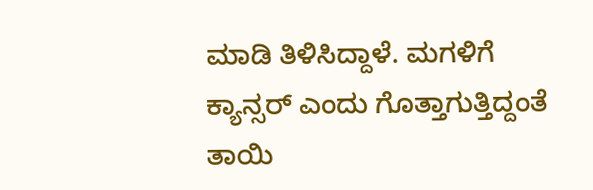ಮಾಡಿ ತಿಳಿಸಿದ್ದಾಳೆ. ಮಗಳಿಗೆ ಕ್ಯಾನ್ಸರ್ ಎಂದು ಗೊತ್ತಾಗುತ್ತಿದ್ದಂತೆ ತಾಯಿ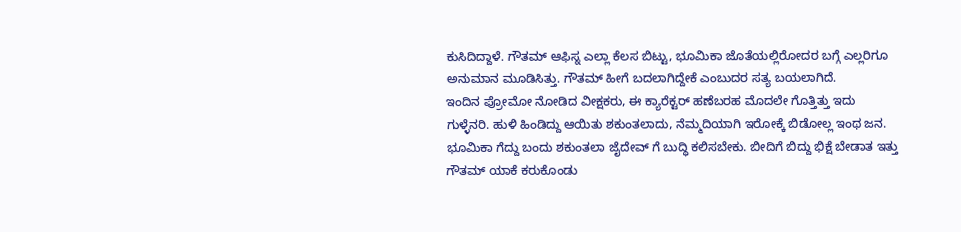ಕುಸಿದಿದ್ದಾಳೆ. ಗೌತಮ್ ಆಫಿಸ್ನ ಎಲ್ಲಾ ಕೆಲಸ ಬಿಟ್ಟು, ಭೂಮಿಕಾ ಜೊತೆಯಲ್ಲಿರೋದರ ಬಗ್ಗೆ ಎಲ್ಲರಿಗೂ ಅನುಮಾನ ಮೂಡಿಸಿತ್ತು. ಗೌತಮ್ ಹೀಗೆ ಬದಲಾಗಿದ್ದೇಕೆ ಎಂಬುದರ ಸತ್ಯ ಬಯಲಾಗಿದೆ.
ಇಂದಿನ ಪ್ರೋಮೋ ನೋಡಿದ ವೀಕ್ಷಕರು, ಈ ಕ್ಯಾರೆಕ್ಟರ್ ಹಣೆಬರಹ ಮೊದಲೇ ಗೊತ್ತಿತ್ತು ಇದು ಗುಳ್ಳೆನರಿ. ಹುಳಿ ಹಿಂಡಿದ್ದು ಆಯಿತು ಶಕುಂತಲಾದು, ನೆಮ್ಮದಿಯಾಗಿ ಇರೋಕ್ಕೆ ಬಿಡೋಲ್ಲ ಇಂಥ ಜನ. ಭೂಮಿಕಾ ಗೆದ್ದು ಬಂದು ಶಕುಂತಲಾ ಜೈದೇವ್ ಗೆ ಬುದ್ಧಿ ಕಲಿಸಬೇಕು. ಬೀದಿಗೆ ಬಿದ್ದು ಭಿಕ್ಷೆ ಬೇಡಾತ ಇತ್ತು ಗೌತಮ್ ಯಾಕೆ ಕರುಕೊಂಡು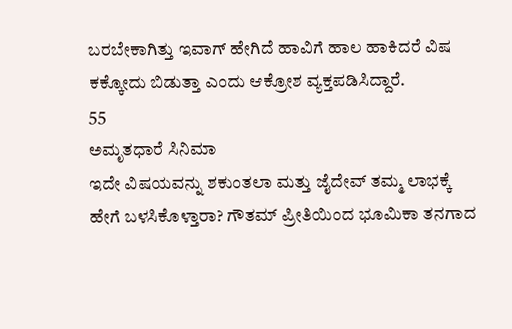ಬರಬೇಕಾಗಿತ್ತು ಇವಾಗ್ ಹೇಗಿದೆ ಹಾವಿಗೆ ಹಾಲ ಹಾಕಿದರೆ ವಿಷ ಕಕ್ಕೋದು ಬಿಡುತ್ತಾ ಎಂದು ಆಕ್ರೋಶ ವ್ಯಕ್ತಪಡಿಸಿದ್ದಾರೆ.
55
ಅಮೃತಧಾರೆ ಸಿನಿಮಾ
ಇದೇ ವಿಷಯವನ್ನು ಶಕುಂತಲಾ ಮತ್ತು ಜೈದೇವ್ ತಮ್ಮ ಲಾಭಕ್ಕೆ ಹೇಗೆ ಬಳಸಿಕೊಳ್ತಾರಾ? ಗೌತಮ್ ಪ್ರೀತಿಯಿಂದ ಭೂಮಿಕಾ ತನಗಾದ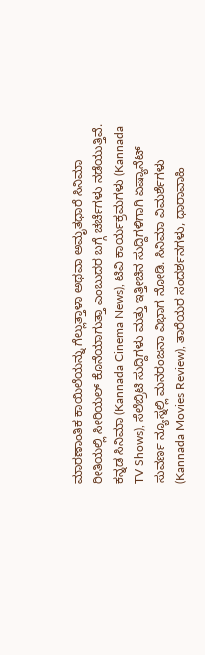ಮಾರಣಾಂತಿಕ ಕಾಯಿಲೆಯನ್ನು ಗೆಲ್ಲುತ್ತಾಳಾ ಅಥವಾ ಅಮೃತಧಾರೆ ಸಿನಿಮಾ ರೀತಿಯಲ್ಲಿ ಸೀರಿಯಲ್ ಕೊನೆಯಾಗುತ್ತಾ ಎಂಬುದರ ಬಗ್ಗೆ ಚರ್ಚೆಗಳು ನಡೆಯುತ್ತಿವೆ.
ಕನ್ನಡ ಸಿನಿಮಾ (Kannada Cinema News), ಟಿವಿ ಕಾರ್ಯಕ್ರಮಗಳು (Kannada TV Shows), ಸೆಲೆಬ್ರಿಟಿ ಸುದ್ದಿಗಳು ಮತ್ತು ಇತ್ತೀಚಿನ ಸುದ್ದಿಗಳಿಗಾಗಿ ಏಷ್ಯಾನೆಟ್ ಸುವರ್ಣ ನ್ಯೂಸ್ನಲ್ಲಿ ಮನರಂಜನಾ ವಿಭಾಗ ನೋಡಿ. ಸಿನಿಮಾ ವಿಮರ್ಶೆಗಳು (Kannada Movies Review), ತಾರೆಯರ ಸಂದರ್ಶನಗಳು, ಧಾರಾವಾಹಿ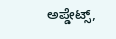ಅಪ್ಡೇಟ್ಸ್,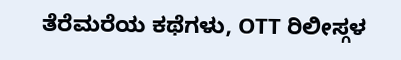ತೆರೆಮರೆಯ ಕಥೆಗಳು, OTT ರಿಲೀಸ್ಗಳ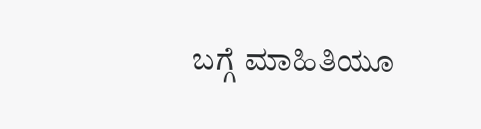ಬಗ್ಗೆ ಮಾಹಿತಿಯೂ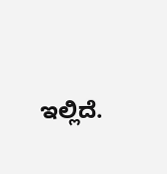ಇಲ್ಲಿದೆ.